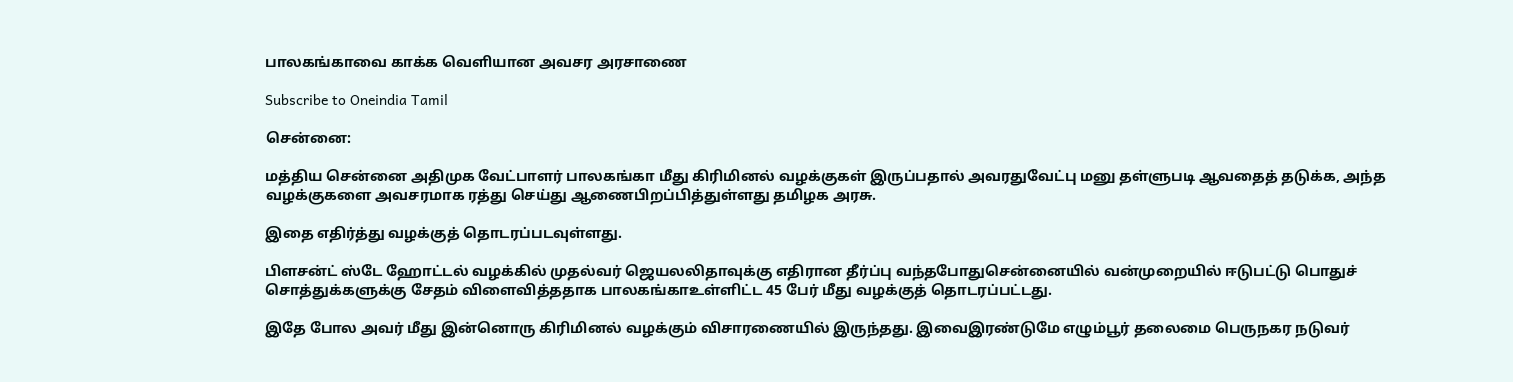பாலகங்காவை காக்க வெளியான அவசர அரசாணை

Subscribe to Oneindia Tamil

சென்னை:

மத்திய சென்னை அதிமுக வேட்பாளர் பாலகங்கா மீது கிரிமினல் வழக்குகள் இருப்பதால் அவரதுவேட்பு மனு தள்ளுபடி ஆவதைத் தடுக்க, அந்த வழக்குகளை அவசரமாக ரத்து செய்து ஆணைபிறப்பித்துள்ளது தமிழக அரசு.

இதை எதிர்த்து வழக்குத் தொடரப்படவுள்ளது.

பிளசன்ட் ஸ்டே ஹோட்டல் வழக்கில் முதல்வர் ஜெயலலிதாவுக்கு எதிரான தீர்ப்பு வந்தபோதுசென்னையில் வன்முறையில் ஈடுபட்டு பொதுச் சொத்துக்களுக்கு சேதம் விளைவித்ததாக பாலகங்காஉள்ளிட்ட 45 பேர் மீது வழக்குத் தொடரப்பட்டது.

இதே போல அவர் மீது இன்னொரு கிரிமினல் வழக்கும் விசாரணையில் இருந்தது. இவைஇரண்டுமே எழும்பூர் தலைமை பெருநகர நடுவர்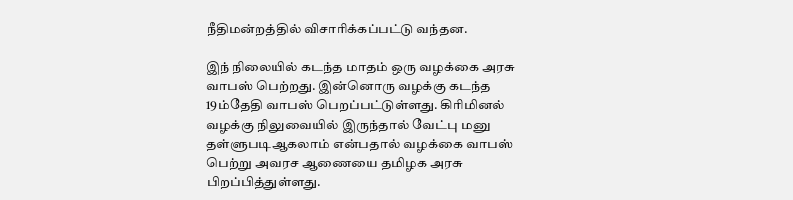நீதிமன்றத்தில் விசாரிக்கப்பட்டு வந்தன.

இந் நிலையில் கடந்த மாதம் ஒரு வழக்கை அரசு வாபஸ் பெற்றது. இன்னொரு வழக்கு கடந்த 19ம்தேதி வாபஸ் பெறப்பட்டுள்ளது. கிரிமினல் வழக்கு நிலுவையில் இருந்தால் வேட்பு மனு தள்ளுபடிஆகலாம் என்பதால் வழக்கை வாபஸ் பெற்று அவரச ஆணையை தமிழக அரசு பிறப்பித்துள்ளது.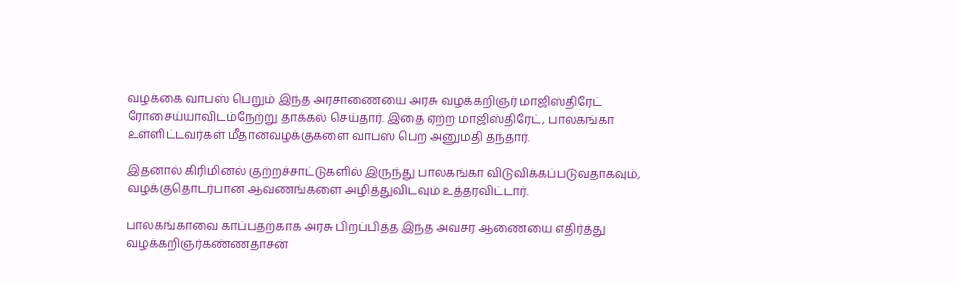வழக்கை வாபஸ் பெறும் இந்த அரசாணையை அரசு வழக்கறிஞர் மாஜிஸ்திரேட் ரோசைய்யாவிடம்நேற்று தாக்கல் செய்தார். இதை ஏற்ற மாஜிஸ்திரேட், பாலகங்கா உள்ளிட்டவர்கள் மீதானவழக்குகளை வாபஸ் பெற அனுமதி தந்தார்.

இதனால் கிரிமினல் குற்றச்சாட்டுகளில் இருந்து பாலகங்கா விடுவிக்கப்படுவதாகவும், வழக்குதொடர்பான ஆவணங்களை அழித்துவிடவும் உத்தரவிட்டார்.

பாலகங்காவை காப்பதற்காக அரசு பிறப்பித்த இந்த அவசர ஆணையை எதிர்த்து வழக்கறிஞர்கண்ணதாசன்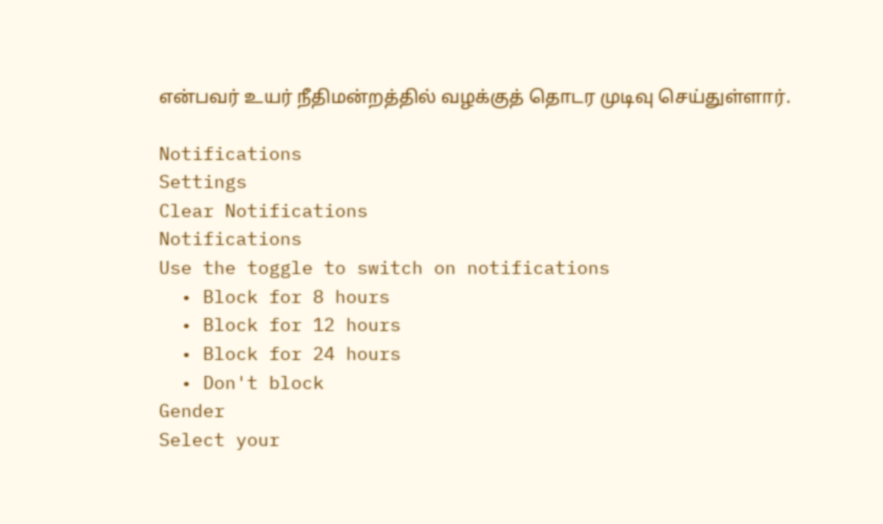என்பவர் உயர் நீதிமன்றத்தில் வழக்குத் தொடர முடிவு செய்துள்ளார்.

Notifications
Settings
Clear Notifications
Notifications
Use the toggle to switch on notifications
  • Block for 8 hours
  • Block for 12 hours
  • Block for 24 hours
  • Don't block
Gender
Select your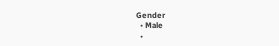Gender
  • Male
  •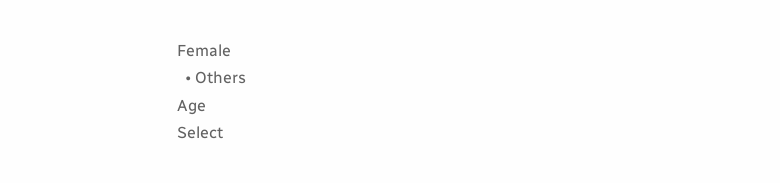Female
  • Others
Age
Select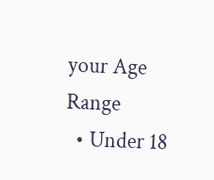your Age Range
  • Under 18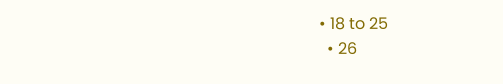• 18 to 25
  • 26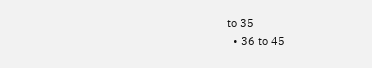to 35
  • 36 to 45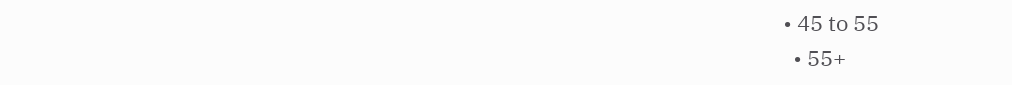• 45 to 55
  • 55+